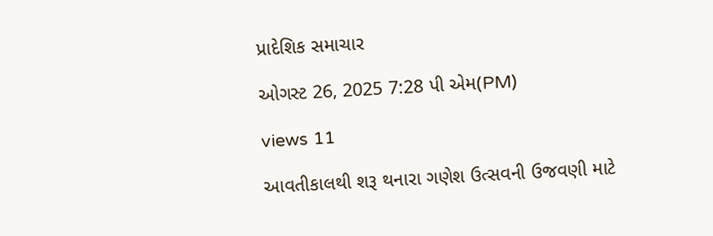પ્રાદેશિક સમાચાર

ઓગસ્ટ 26, 2025 7:28 પી એમ(PM)

views 11

આવતીકાલથી શરૂ થનારા ગણેશ ઉત્સવની ઉજવણી માટે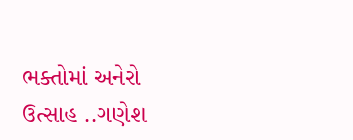ભક્તોમાં અનેરો ઉત્સાહ ..ગણેશ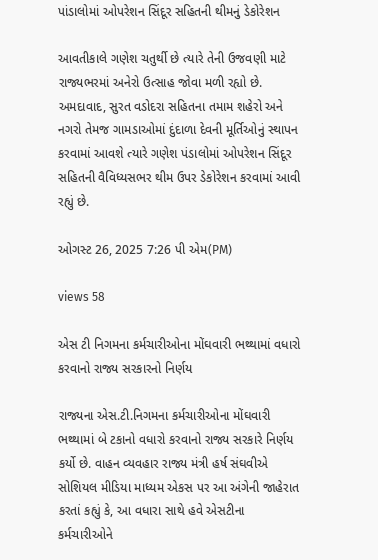પાંડાલોમાં ઓપરેશન સિંદૂર સહિતની થીમનું ડેકોરેશન

આવતીકાલે ગણેશ ચતુર્થી છે ત્યારે તેની ઉજવણી માટે રાજ્યભરમાં અનેરો ઉત્સાહ જોવા મળી રહ્યો છે. અમદાવાદ, સુરત વડોદરા સહિતના તમામ શહેરો અને નગરો તેમજ ગામડાઓમાં દુંદાળા દેવની મૂર્તિઓનું સ્થાપન કરવામાં આવશે ત્યારે ગણેશ પંડાલોમાં ઓપરેશન સિંદૂર સહિતની વૈવિધ્યસભર થીમ ઉપર ડેકોરેશન કરવામાં આવી રહ્યું છે.

ઓગસ્ટ 26, 2025 7:26 પી એમ(PM)

views 58

એસ ટી નિગમના કર્મચારીઓના મોંઘવારી ભથ્થામાં વધારો કરવાનો રાજ્ય સરકારનો નિર્ણય

રાજ્યના એસ.ટી.નિગમના કર્મચારીઓના મોંઘવારી ભથ્થામાં બે ટકાનો વધારો કરવાનો રાજ્ય સરકારે નિર્ણય કર્યો છે. વાહન વ્યવહાર રાજ્ય મંત્રી હર્ષ સંઘવીએ સોશિયલ મીડિયા માધ્યમ એકસ પર આ અંગેની જાહેરાત કરતાં કહ્યું કે, આ વધારા સાથે હવે એસટીના કર્મચારીઓને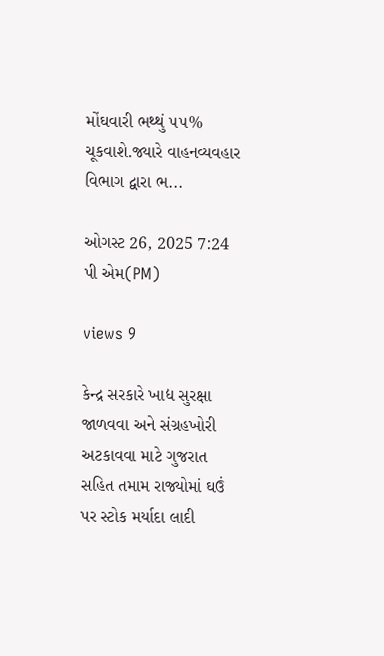મોંઘવારી ભથ્થું ૫૫% ચૂકવાશે.જ્યારે વાહનવ્યવહાર વિભાગ દ્વારા ભ...

ઓગસ્ટ 26, 2025 7:24 પી એમ(PM)

views 9

કેન્દ્ર સરકારે ખાદ્ય સુરક્ષા જાળવવા અને સંગ્રહખોરી અટકાવવા માટે ગુજરાત સહિત તમામ રાજ્યોમાં ઘઉં પર સ્ટોક મર્યાદા લાદી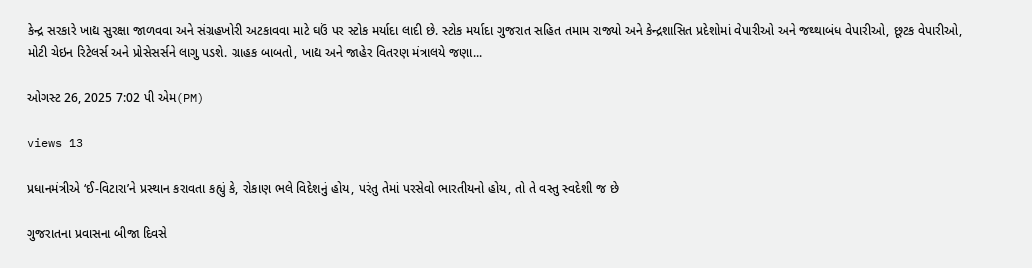કેન્દ્ર સરકારે ખાદ્ય સુરક્ષા જાળવવા અને સંગ્રહખોરી અટકાવવા માટે ઘઉં પર સ્ટોક મર્યાદા લાદી છે. સ્ટોક મર્યાદા ગુજરાત સહિત તમામ રાજ્યો અને કેન્દ્રશાસિત પ્રદેશોમાં વેપારીઓ અને જથ્થાબંધ વેપારીઓ, છૂટક વેપારીઓ, મોટી ચેઇન રિટેલર્સ અને પ્રોસેસર્સને લાગુ પડશે. ગ્રાહક બાબતો, ખાદ્ય અને જાહેર વિતરણ મંત્રાલયે જણા...

ઓગસ્ટ 26, 2025 7:02 પી એમ(PM)

views 13

પ્રધાનમંત્રીએ ‘ઈ-વિટારા’ને પ્રસ્થાન કરાવતા કહ્યું કે, રોકાણ ભલે વિદેશનું હોય, પરંતુ તેમાં પરસેવો ભારતીયનો હોય, તો તે વસ્તુ સ્વદેશી જ છે

ગુજરાતના પ્રવાસના બીજા દિવસે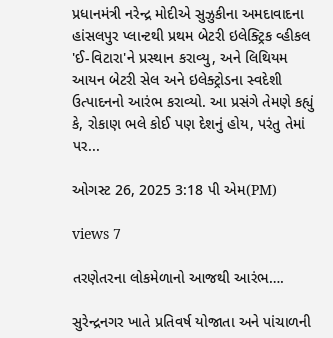પ્રધાનમંત્રી નરેન્દ્ર મોદીએ સુઝુકીના અમદાવાદના હાંસલપુર પ્લાન્ટથી પ્રથમ બેટરી ઇલેક્ટ્રિક વ્હીકલ 'ઈ-વિટારા'ને પ્રસ્થાન કરાવ્યુ, અને લિથિયમ આયન બેટરી સેલ અને ઇલેક્ટ્રોડના સ્વદેશી ઉત્પાદનનો આરંભ કરાવ્યો. આ પ્રસંગે તેમણે કહ્યું કે, રોકાણ ભલે કોઈ પણ દેશનું હોય, પરંતુ તેમાં પર...

ઓગસ્ટ 26, 2025 3:18 પી એમ(PM)

views 7

તરણેતરના લોકમેળાનો આજથી આરંભ….

સુરેન્દ્રનગર ખાતે પ્રતિવર્ષ યોજાતા અને પાંચાળની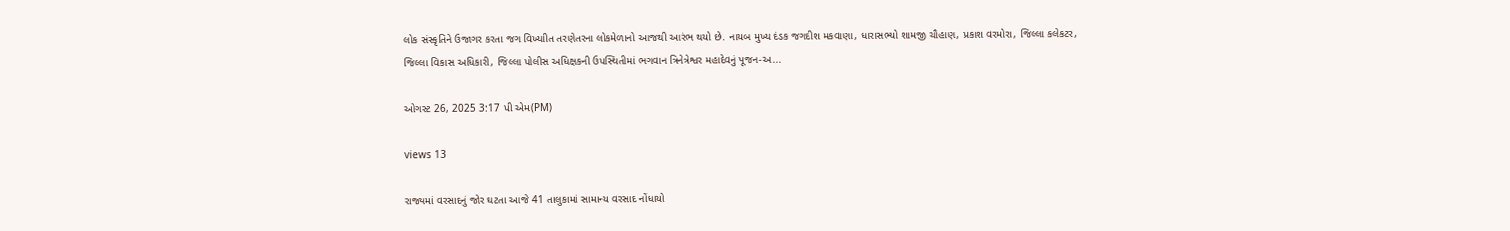લોક સંસ્કૃતિને ઉજાગર કરતા જગ વિખ્યાીત તરણેતરના લોકમેળાનો આજથી આરંભ થયો છે. નાયબ મુખ્ય દંડક જગદીશ મકવાણા, ધારાસભ્યો શામજી ચૌહાણ, પ્રકાશ વરમોરા, જિલ્લા કલેકટર, જિલ્લા વિકાસ અધિકારી, જિલ્લા પોલીસ અધિક્ષકની ઉપસ્થિતીમાં ભગવાન ત્રિનેત્રેશ્વર મહાદેવનું પૂજન-અ...

ઓગસ્ટ 26, 2025 3:17 પી એમ(PM)

views 13

રાજ્યમાં વરસાદનું જોર ઘટતા આજે 41 તાલુકામાં સામાન્ય વરસાદ નોંધાયો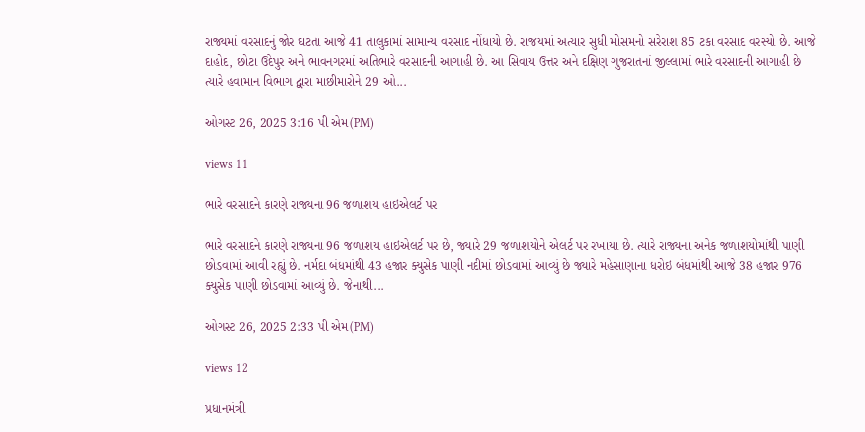રાજ્યમાં વરસાદનું જોર ઘટતા આજે 41 તાલુકામાં સામાન્ય વરસાદ નોંધાયો છે. રાજયમાં અત્યાર સુધી મોસમનો સરેરાશ 85 ટકા વરસાદ વરસ્યો છે. આજે દાહોદ, છોટા ઉદેપુર અને ભાવનગરમાં અતિભારે વરસાદની આગાહી છે. આ સિવાય ઉત્તર અને દક્ષિણ ગુજરાતનાં જીલ્લામાં ભારે વરસાદની આગાહી છે ત્યારે હવામાન વિભાગ દ્વારા માછીમારોને 29 ઓ...

ઓગસ્ટ 26, 2025 3:16 પી એમ(PM)

views 11

ભારે વરસાદને કારણે રાજ્યના 96 જળાશય હાઇએલર્ટ પર

ભારે વરસાદને કારણે રાજ્યના 96 જળાશય હાઇએલર્ટ પર છે, જ્યારે 29 જળાશયોને એલર્ટ પર રખાયા છે. ત્યારે રાજ્યના અનેક જળાશયોમાંથી પાણી છોડવામાં આવી રહ્યું છે. નર્મદા બંધમાંથી 43 હજાર ક્યુસેક પાણી નદીમાં છોડવામાં આવ્યું છે જ્યારે મહેસાણાના ધરોઇ બંધમાંથી આજે 38 હજાર 976 ક્યુસેક પાણી છોડવામાં આવ્યું છે. જેનાથી...

ઓગસ્ટ 26, 2025 2:33 પી એમ(PM)

views 12

પ્રધાનમંત્રી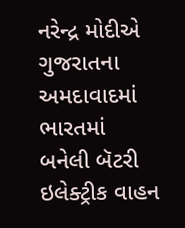નરેન્દ્ર મોદીએ ગુજરાતના અમદાવાદમાં ભારતમાં બનેલી બૅટરી ઇલેક્ટ્રીક વાહન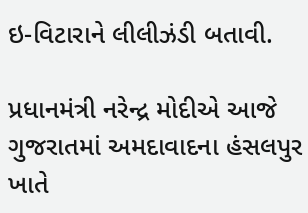ઇ-વિટારાને લીલીઝંડી બતાવી.

પ્રધાનમંત્રી નરેન્દ્ર મોદીએ આજે ગુજરાતમાં અમદાવાદના હંસલપુર ખાતે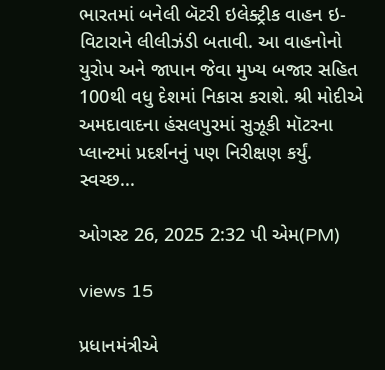ભારતમાં બનેલી બૅટરી ઇલેક્ટ્રીક વાહન ઇ-વિટારાને લીલીઝંડી બતાવી. આ વાહનોનો યુરોપ અને જાપાન જેવા મુખ્ય બજાર સહિત 100થી વધુ દેશમાં નિકાસ કરાશે. શ્રી મોદીએ અમદાવાદના હંસલપુરમાં સુઝૂકી મૉટરના પ્લાન્ટમાં પ્રદર્શનનું પણ નિરીક્ષણ કર્યું. સ્વચ્છ...

ઓગસ્ટ 26, 2025 2:32 પી એમ(PM)

views 15

પ્રધાનમંત્રીએ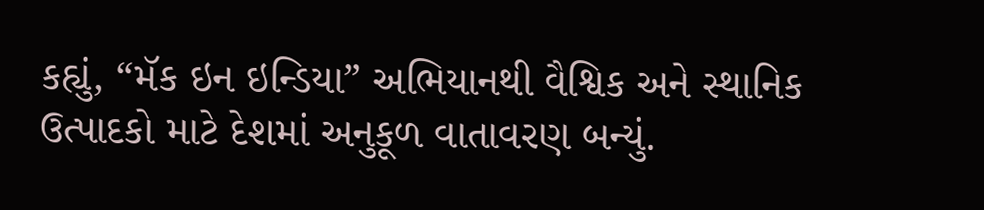કહ્યું, “મૅક ઇન ઇન્ડિયા” અભિયાનથી વૈશ્વિક અને સ્થાનિક ઉત્પાદકો માટે દેશમાં અનુકૂળ વાતાવરણ બન્યું.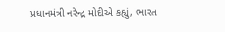પ્રધાનમંત્રી નરેન્દ્ર મોદીએ કહ્યું, ભારત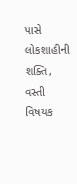પાસે લોકશાહીની શક્તિ, વસ્તી વિષયક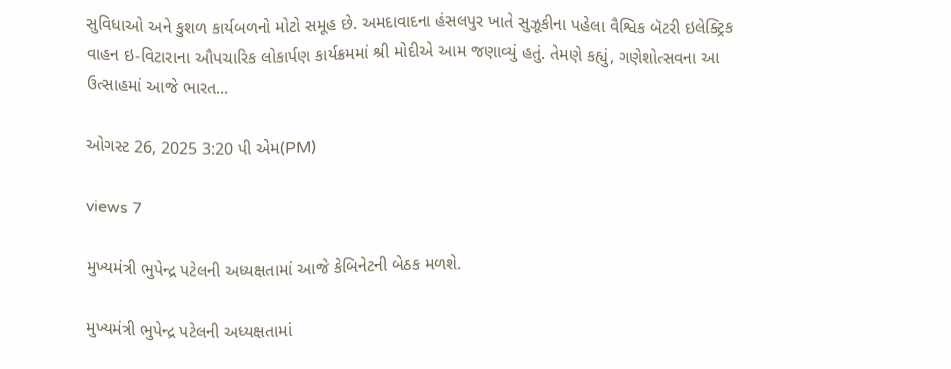સુવિધાઓ અને કુશળ કાર્યબળનો મોટો સમૂહ છે. અમદાવાદના હંસલપુર ખાતે સુઝૂકીના પહેલા વૈશ્વિક બૅટરી ઇલેક્ટ્રિક વાહન ઇ-વિટારાના ઔપચારિક લોકાર્પણ કાર્યક્રમમાં શ્રી મોદીએ આમ જણાવ્યું હતું. તેમણે કહ્યું, ગણેશોત્સવના આ ઉત્સાહમાં આજે ભારત...

ઓગસ્ટ 26, 2025 3:20 પી એમ(PM)

views 7

મુખ્યમંત્રી ભુપેન્દ્ર પટેલની અધ્યક્ષતામાં આજે કેબિનેટની બેઠક મળશે.

મુખ્યમંત્રી ભુપેન્દ્ર પટેલની અધ્યક્ષતામાં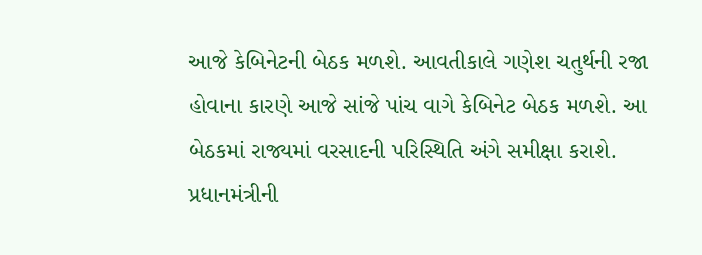આજે કેબિનેટની બેઠક મળશે. આવતીકાલે ગણેશ ચતુર્થની રજા હોવાના કારણે આજે સાંજે પાંચ વાગે કેબિનેટ બેઠક મળશે. આ બેઠકમાં રાજ્યમાં વરસાદની પરિસ્થિતિ અંગે સમીક્ષા કરાશે. પ્રધાનમંત્રીની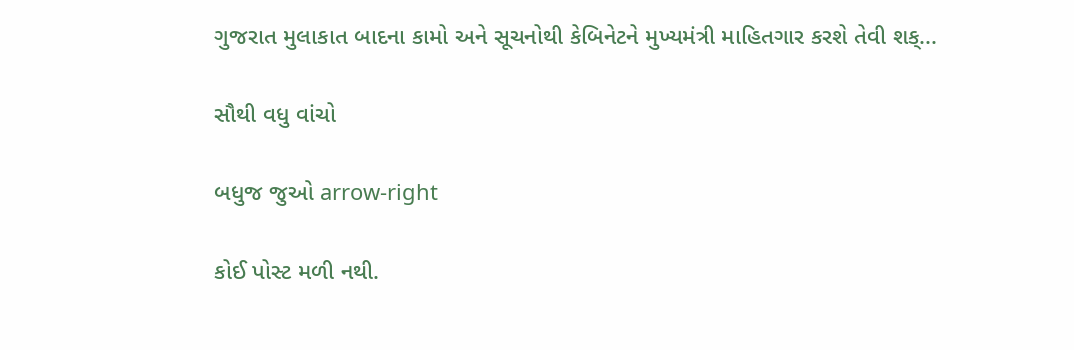ગુજરાત મુલાકાત બાદના કામો અને સૂચનોથી કેબિનેટને મુખ્યમંત્રી માહિતગાર કરશે તેવી શક્...

સૌથી વધુ વાંચો

બધુજ જુઓ arrow-right

કોઈ પોસ્ટ મળી નથી.